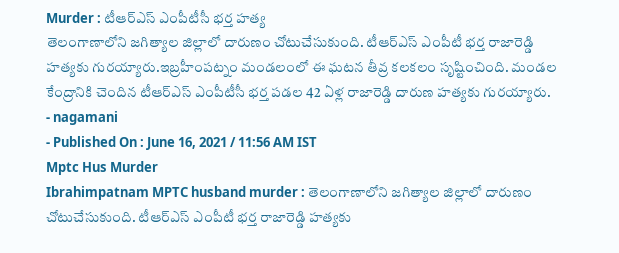Murder : టీఆర్ఎస్ ఎంపీటీసీ భర్త హత్య
తెలంగాణాలోని జగిత్యాల జిల్లాలో దారుణం చోటుచేసుకుంది. టీఆర్ఎస్ ఎంపీటీ భర్త రాజారెడ్డి హత్యకు గురయ్యారు.ఇబ్రహీంపట్నం మండలంలో ఈ ఘటన తీవ్ర కలకలం సృష్టించింది. మండల కేంద్రానికి చెందిన టీఆర్ఎస్ ఎంపీటీసీ భర్త పడల 42 ఏళ్ల రాజారెడ్డి దారుణ హత్యకు గురయ్యారు.
- nagamani
- Published On : June 16, 2021 / 11:56 AM IST
Mptc Hus Murder
Ibrahimpatnam MPTC husband murder : తెలంగాణాలోని జగిత్యాల జిల్లాలో దారుణం చోటుచేసుకుంది. టీఆర్ఎస్ ఎంపీటీ భర్త రాజారెడ్డి హత్యకు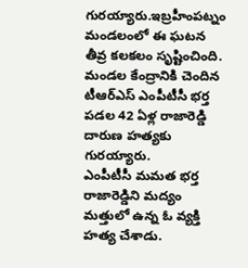గురయ్యారు.ఇబ్రహీంపట్నం మండలంలో ఈ ఘటన తీవ్ర కలకలం సృష్టించింది. మండల కేంద్రానికి చెందిన టీఆర్ఎస్ ఎంపీటీసీ భర్త పడల 42 ఏళ్ల రాజారెడ్డి దారుణ హత్యకు గురయ్యారు.
ఎంపీటీసీ మమత భర్త రాజారెడ్డిని మద్యం మత్తులో ఉన్న ఓ వ్యక్తి హత్య చేశాడు.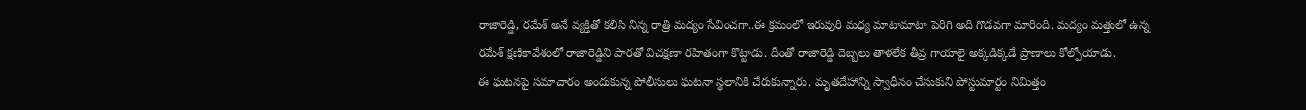రాజారెడ్డి, రమేశ్ అనే వ్యక్తితో కలిసి నిన్న రాత్రి మద్యం సేవించగా..ఈ క్రమంలో ఇరువురి మధ్య మాటామాటా పెరిగి అది గొడవగా మారింది. మద్యం మత్తులో ఉన్న రమేశ్ క్షణికావేశంలో రాజారెడ్డిని పారతో విచక్షణా రహితంగా కొట్టాడు. దీంతో రాజారెడ్డి దెబ్బలు తాళలేక తీవ్ర గాయాలై అక్కడిక్కడే ప్రాణాలు కోల్పోయాడు.
ఈ ఘటనపై సమాచారం అందుకున్న పోలీసులు ఘటనా స్థలానికి చేరుకున్నారు. మృతదేహాన్ని స్వాధీనం చేసుకుని పోస్టుమార్టం నిమిత్తం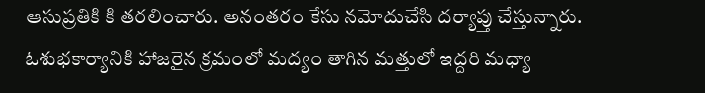ఆసుప్రతికి కి తరలించారు. అనంతరం కేసు నమోదుచేసి దర్యాప్తు చేస్తున్నారు. ఓశుభకార్యానికి హాజరైన క్రమంలో మద్యం తాగిన మత్తులో ఇద్దరి మధ్యా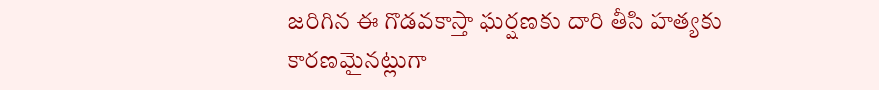జరిగిన ఈ గొడవకాస్తా ఘర్షణకు దారి తీసి హత్యకు కారణమైనట్లుగా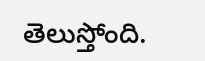తెలుస్తోంది.